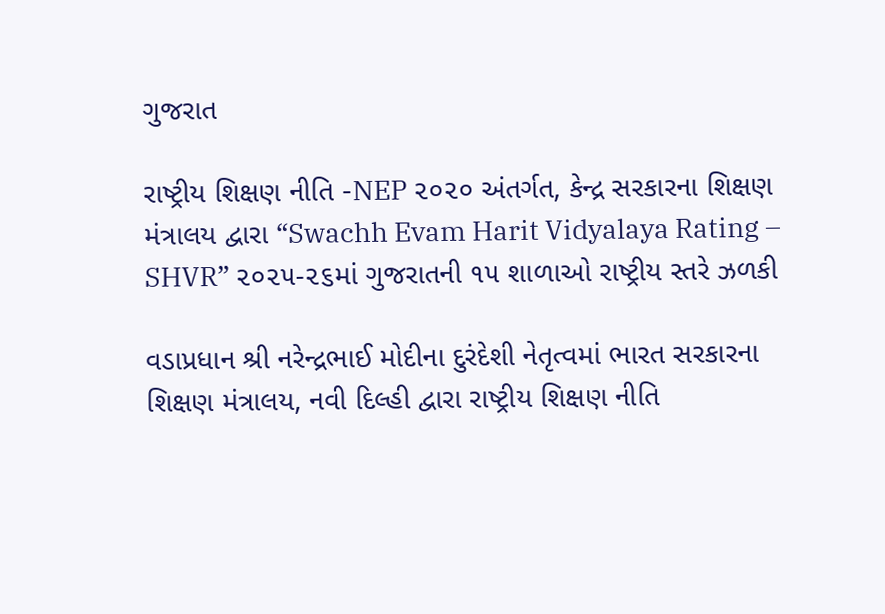ગુજરાત

રાષ્ટ્રીય શિક્ષણ નીતિ -NEP ૨૦૨૦ અંતર્ગત, કેન્દ્ર સરકારના શિક્ષણ મંત્રાલય દ્વારા “Swachh Evam Harit Vidyalaya Rating – SHVR” ૨૦૨૫-૨૬માં ગુજરાતની ૧૫ શાળાઓ રાષ્ટ્રીય સ્તરે ઝળકી

વડાપ્રધાન શ્રી નરેન્દ્રભાઈ મોદીના દુરંદેશી નેતૃત્વમાં ભારત સરકારના શિક્ષણ મંત્રાલય, નવી દિલ્હી દ્વારા રાષ્ટ્રીય શિક્ષણ નીતિ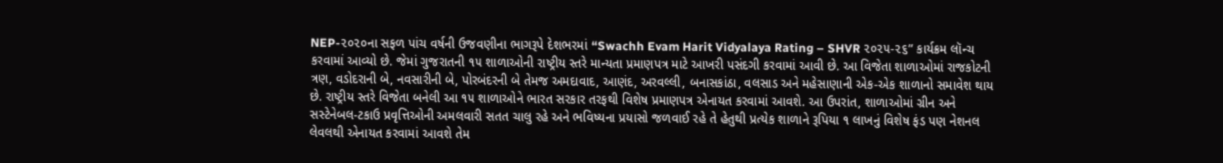NEP-૨૦૨૦ના સફળ પાંચ વર્ષની ઉજવણીના ભાગરૂપે દેશભરમાં “Swachh Evam Harit Vidyalaya Rating – SHVR ૨૦૨૫-૨૬” કાર્યક્રમ લૉન્ચ કરવામાં આવ્યો છે. જેમાં ગુજરાતની ૧૫ શાળાઓની રાષ્ટ્રીય સ્તરે માન્યતા પ્રમાણપત્ર માટે આખરી પસંદગી કરવામાં આવી છે. આ વિજેતા શાળાઓમાં રાજકોટની ત્રણ, વડોદરાની બે, નવસારીની બે, પોરબંદરની બે તેમજ અમદાવાદ, આણંદ, અરવલ્લી, બનાસકાંઠા, વલસાડ અને મહેસાણાની એક-એક શાળાનો સમાવેશ થાય છે. રાષ્ટ્રીય સ્તરે વિજેતા બનેલી આ ૧૫ શાળાઓને ભારત સરકાર તરફથી વિશેષ પ્રમાણપત્ર એનાયત કરવામાં આવશે. આ ઉપરાંત, શાળાઓમાં ગ્રીન અને સસ્ટેનેબલ-ટકાઉ પ્રવૃત્તિઓની અમલવારી સતત ચાલુ રહે અને ભવિષ્યના પ્રયાસો જળવાઈ રહે તે હેતુથી પ્રત્યેક શાળાને રૂપિયા ૧ લાખનું વિશેષ ફંડ પણ નેશનલ લેવલથી એનાયત કરવામાં આવશે તેમ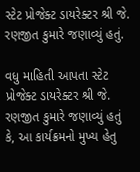સ્ટેટ પ્રોજેક્ટ ડાયરેક્ટર શ્રી જે. રણજીત કુમારે જણાવ્યું હતું.

વધુ માહિતી આપતા સ્ટેટ પ્રોજેક્ટ ડાયરેક્ટર શ્રી જે. રણજીત કુમારે જણાવ્યું હતું કે, આ કાર્યક્રમનો મુખ્ય હેતુ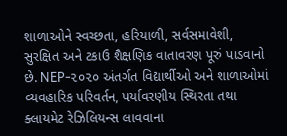શાળાઓને સ્વચ્છતા, હરિયાળી, સર્વસમાવેશી, સુરક્ષિત અને ટકાઉ શૈક્ષણિક વાતાવરણ પૂરું પાડવાનો છે. NEP-૨૦૨૦ અંતર્ગત વિદ્યાર્થીઓ અને શાળાઓમાં વ્યવહારિક પરિવર્તન, પર્યાવરણીય સ્થિરતા તથા ક્લાયમેટ રેઝિલિયન્સ લાવવાના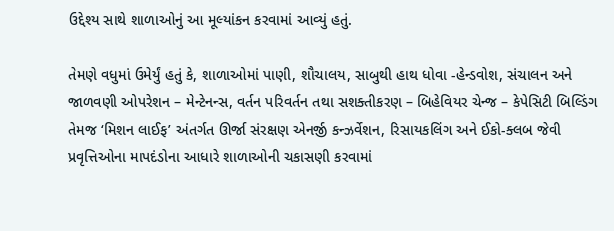ઉદ્દેશ્ય સાથે શાળાઓનું આ મૂલ્યાંકન કરવામાં આવ્યું હતું.

તેમણે વધુમાં ઉમેર્યું હતું કે, શાળાઓમાં પાણી, શૌચાલય, સાબુથી હાથ ધોવા -હેન્ડવોશ, સંચાલન અને જાળવણી ઓપરેશન – મેન્ટેનન્સ, વર્તન પરિવર્તન તથા સશક્તીકરણ – બિહેવિયર ચેન્જ – કેપેસિટી બિલ્ડિંગ તેમજ ‘મિશન લાઈફ’ અંતર્ગત ઊર્જા સંરક્ષણ એનર્જી કન્ઝર્વેશન, રિસાયકલિંગ અને ઈકો-ક્લબ જેવી પ્રવૃત્તિઓના માપદંડોના આધારે શાળાઓની ચકાસણી કરવામાં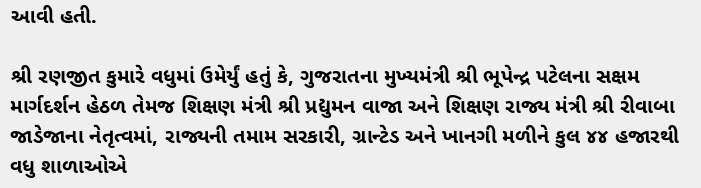આવી હતી.

શ્રી રણજીત કુમારે વધુમાં ઉમેર્યું હતું કે, ગુજરાતના મુખ્યમંત્રી શ્રી ભૂપેન્દ્ર પટેલના સક્ષમ માર્ગદર્શન હેઠળ તેમજ શિક્ષણ મંત્રી શ્રી પ્રદ્યુમન વાજા અને શિક્ષણ રાજ્ય મંત્રી શ્રી રીવાબા જાડેજાના નેતૃત્વમાં, રાજ્યની તમામ સરકારી, ગ્રાન્ટેડ અને ખાનગી મળીને કુલ ૪૪ હજારથી વધુ શાળાઓએ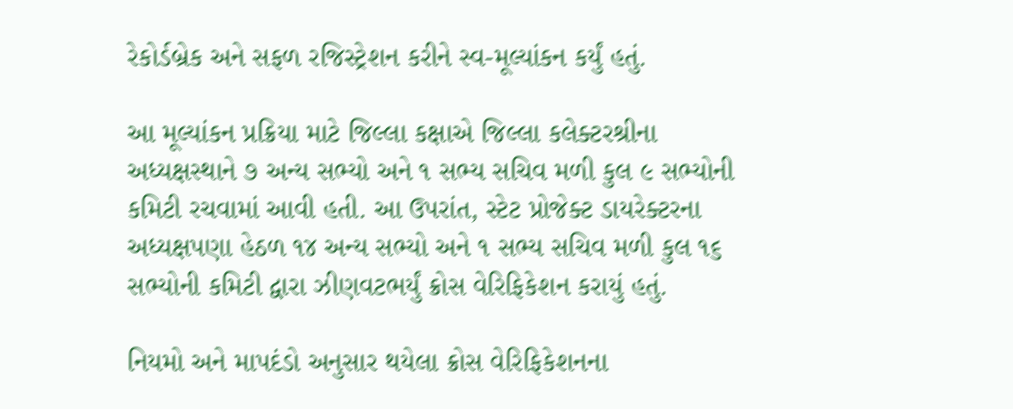રેકોર્ડબ્રેક અને સફળ રજિસ્ટ્રેશન કરીને સ્વ-મૂલ્યાંકન કર્યું હતું.

આ મૂલ્યાંકન પ્રક્રિયા માટે જિલ્લા કક્ષાએ જિલ્લા કલેક્ટરશ્રીના અધ્યક્ષસ્થાને ૭ અન્ય સભ્યો અને ૧ સભ્ય સચિવ મળી કુલ ૯ સભ્યોની કમિટી રચવામાં આવી હતી. આ ઉપરાંત, સ્ટેટ પ્રોજેક્ટ ડાયરેક્ટરના અધ્યક્ષપણા હેઠળ ૧૪ અન્ય સભ્યો અને ૧ સભ્ય સચિવ મળી કુલ ૧૬ સભ્યોની કમિટી દ્વારા ઝીણવટભર્યું ક્રોસ વેરિફિકેશન કરાયું હતું.

નિયમો અને માપદંડો અનુસાર થયેલા ક્રોસ વેરિફિકેશનના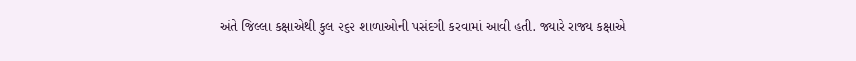અંતે જિલ્લા કક્ષાએથી કુલ ૨૬૨ શાળાઓની પસંદગી કરવામાં આવી હતી. જ્યારે રાજ્ય કક્ષાએ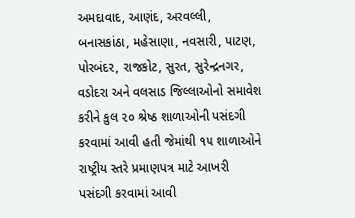અમદાવાદ, આણંદ, અરવલ્લી, બનાસકાંઠા, મહેસાણા, નવસારી, પાટણ, પોરબંદર, રાજકોટ, સુરત, સુરેન્દ્રનગર, વડોદરા અને વલસાડ જિલ્લાઓનો સમાવેશ કરીને કુલ ૨૦ શ્રેષ્ઠ શાળાઓની પસંદગી કરવામાં આવી હતી જેમાંથી ૧૫ શાળાઓને રાષ્ટ્રીય સ્તરે પ્રમાણપત્ર માટે આખરી પસંદગી કરવામાં આવી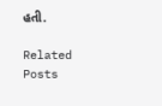હતી.

Related Posts